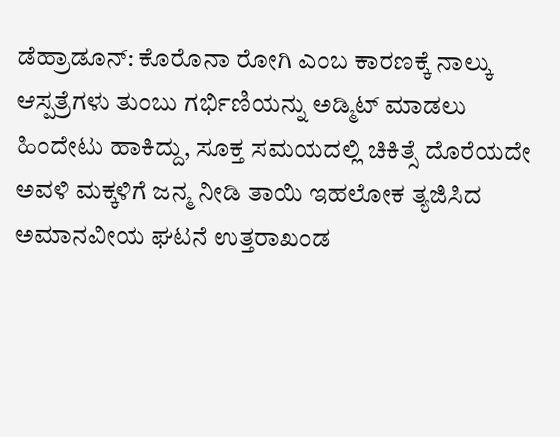ಡೆಹ್ರಾಡೂನ್: ಕೊರೊನಾ ರೋಗಿ ಎಂಬ ಕಾರಣಕ್ಕೆ ನಾಲ್ಕು ಆಸ್ಪತ್ರೆಗಳು ತುಂಬು ಗರ್ಭಿಣಿಯನ್ನು ಅಡ್ಮಿಟ್ ಮಾಡಲು ಹಿಂದೇಟು ಹಾಕಿದ್ದು, ಸೂಕ್ತ ಸಮಯದಲ್ಲಿ ಚಿಕಿತ್ಸೆ ದೊರೆಯದೇ ಅವಳಿ ಮಕ್ಕಳಿಗೆ ಜನ್ಮ ನೀಡಿ ತಾಯಿ ಇಹಲೋಕ ತ್ಯಜಿಸಿದ ಅಮಾನವೀಯ ಘಟನೆ ಉತ್ತರಾಖಂಡ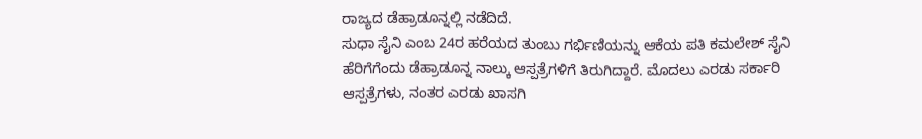ರಾಜ್ಯದ ಡೆಹ್ರಾಡೂನ್ನಲ್ಲಿ ನಡೆದಿದೆ.
ಸುಧಾ ಸೈನಿ ಎಂಬ 24ರ ಹರೆಯದ ತುಂಬು ಗರ್ಭಿಣಿಯನ್ನು ಆಕೆಯ ಪತಿ ಕಮಲೇಶ್ ಸೈನಿ ಹೆರಿಗೆಗೆಂದು ಡೆಹ್ರಾಡೂನ್ನ ನಾಲ್ಕು ಆಸ್ಪತ್ರೆಗಳಿಗೆ ತಿರುಗಿದ್ದಾರೆ. ಮೊದಲು ಎರಡು ಸರ್ಕಾರಿ ಆಸ್ಪತ್ರೆಗಳು, ನಂತರ ಎರಡು ಖಾಸಗಿ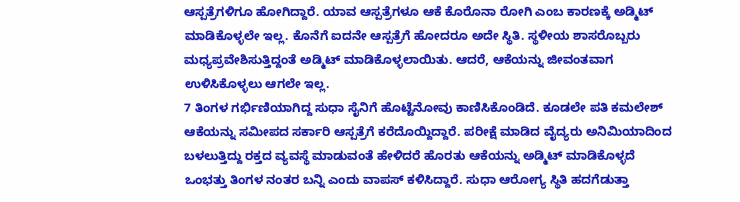ಆಸ್ಪತ್ರೆಗಳಿಗೂ ಹೋಗಿದ್ದಾರೆ. ಯಾವ ಆಸ್ಪತ್ರೆಗಳೂ ಆಕೆ ಕೊರೊನಾ ರೋಗಿ ಎಂಬ ಕಾರಣಕ್ಕೆ ಅಡ್ಮಿಟ್ ಮಾಡಿಕೊಳ್ಳಲೇ ಇಲ್ಲ. ಕೊನೆಗೆ ಐದನೇ ಆಸ್ಪತ್ರೆಗೆ ಹೋದರೂ ಅದೇ ಸ್ಥಿತಿ. ಸ್ಥಳೀಯ ಶಾಸರೊಬ್ಬರು ಮಧ್ಯಪ್ರವೇಶಿಸುತ್ತಿದ್ದಂತೆ ಅಡ್ಮಿಟ್ ಮಾಡಿಕೊಳ್ಳಲಾಯಿತು. ಆದರೆ, ಆಕೆಯನ್ನು ಜೀವಂತವಾಗ ಉಳಿಸಿಕೊಳ್ಳಲು ಆಗಲೇ ಇಲ್ಲ.
7 ತಿಂಗಳ ಗರ್ಭಿಣಿಯಾಗಿದ್ದ ಸುಧಾ ಸೈನಿಗೆ ಹೊಟ್ಟೆನೋವು ಕಾಣಿಸಿಕೊಂಡಿದೆ. ಕೂಡಲೇ ಪತಿ ಕಮಲೇಶ್ ಆಕೆಯನ್ನು ಸಮೀಪದ ಸರ್ಕಾರಿ ಆಸ್ಪತ್ರೆಗೆ ಕರೆದೊಯ್ದಿದ್ದಾರೆ. ಪರೀಕ್ಷೆ ಮಾಡಿದ ವೈದ್ಯರು ಅನಿಮಿಯಾದಿಂದ ಬಳಲುತ್ತಿದ್ದು ರಕ್ತದ ವ್ಯವಸ್ಥೆ ಮಾಡುವಂತೆ ಹೇಳಿದರೆ ಹೊರತು ಆಕೆಯನ್ನು ಅಡ್ಮಿಟ್ ಮಾಡಿಕೊಳ್ಳದೆ ಒಂಭತ್ತು ತಿಂಗಳ ನಂತರ ಬನ್ನಿ ಎಂದು ವಾಪಸ್ ಕಳಿಸಿದ್ದಾರೆ. ಸುಧಾ ಆರೋಗ್ಯ ಸ್ಥಿತಿ ಹದಗೆಡುತ್ತಾ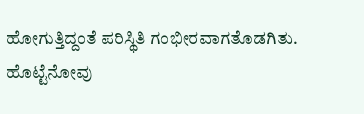ಹೋಗುತ್ತಿದ್ದಂತೆ ಪರಿಸ್ಥಿತಿ ಗಂಭೀರವಾಗತೊಡಗಿತು. ಹೊಟ್ಟೆನೋವು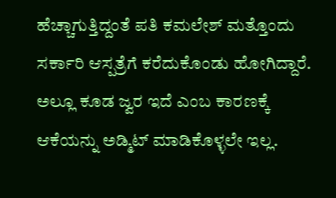ಹೆಚ್ಚಾಗುತ್ತಿದ್ದಂತೆ ಪತಿ ಕಮಲೇಶ್ ಮತ್ತೊಂದು ಸರ್ಕಾರಿ ಆಸ್ಪತ್ರೆಗೆ ಕರೆದುಕೊಂಡು ಹೋಗಿದ್ದಾರೆ. ಅಲ್ಲೂ ಕೂಡ ಜ್ವರ ಇದೆ ಎಂಬ ಕಾರಣಕ್ಕೆ ಆಕೆಯನ್ನು ಅಡ್ಮಿಟ್ ಮಾಡಿಕೊಳ್ಳಲೇ ಇಲ್ಲ.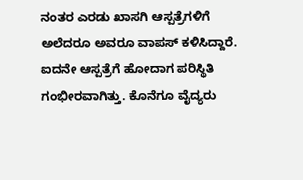ನಂತರ ಎರಡು ಖಾಸಗಿ ಆಸ್ಪತ್ರೆಗಳಿಗೆ ಅಲೆದರೂ ಅವರೂ ವಾಪಸ್ ಕಳಿಸಿದ್ದಾರೆ.
ಐದನೇ ಆಸ್ಪತ್ರೆಗೆ ಹೋದಾಗ ಪರಿಸ್ಥಿತಿ ಗಂಭೀರವಾಗಿತ್ತು. ಕೊನೆಗೂ ವೈದ್ಯರು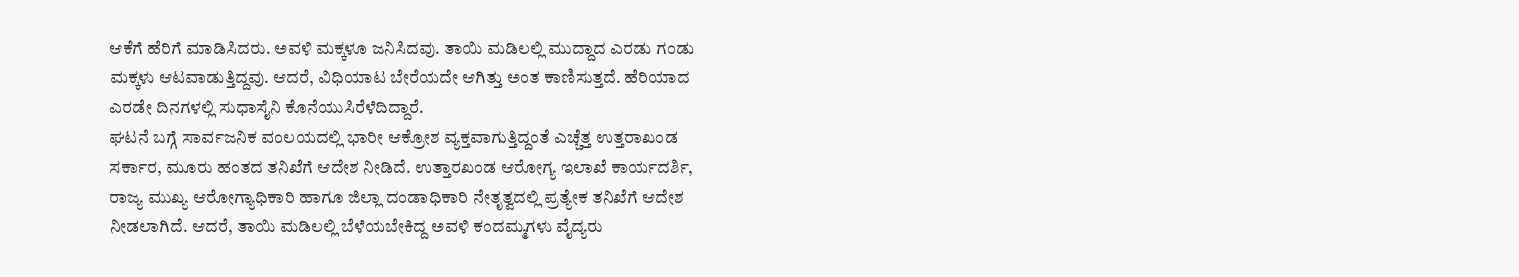ಆಕೆಗೆ ಹೆರಿಗೆ ಮಾಡಿಸಿದರು. ಅವಳಿ ಮಕ್ಕಳೂ ಜನಿಸಿದವು. ತಾಯಿ ಮಡಿಲಲ್ಲಿ ಮುದ್ದಾದ ಎರಡು ಗಂಡು ಮಕ್ಕಳು ಆಟವಾಡುತ್ತಿದ್ದವು. ಆದರೆ, ವಿಧಿಯಾಟ ಬೇರೆಯದೇ ಆಗಿತ್ತು ಅಂತ ಕಾಣಿಸುತ್ತದೆ. ಹೆರಿಯಾದ ಎರಡೇ ದಿನಗಳಲ್ಲಿ ಸುಧಾಸೈನಿ ಕೊನೆಯುಸಿರೆಳೆದಿದ್ದಾರೆ.
ಘಟನೆ ಬಗ್ಗೆ ಸಾರ್ವಜನಿಕ ವಂಲಯದಲ್ಲಿ ಭಾರೀ ಆಕ್ರೋಶ ವ್ಯಕ್ತವಾಗುತ್ತಿದ್ದಂತೆ ಎಚ್ಚೆತ್ತ ಉತ್ತರಾಖಂಡ ಸರ್ಕಾರ, ಮೂರು ಹಂತದ ತನಿಖೆಗೆ ಆದೇಶ ನೀಡಿದೆ. ಉತ್ತಾರಖಂಡ ಆರೋಗ್ಯ ಇಲಾಖೆ ಕಾರ್ಯದರ್ಶಿ, ರಾಜ್ಯ ಮುಖ್ಯ ಆರೋಗ್ಯಾಧಿಕಾರಿ ಹಾಗೂ ಜಿಲ್ಲಾ ದಂಡಾಧಿಕಾರಿ ನೇತೃತ್ವದಲ್ಲಿ ಪ್ರತ್ಯೇಕ ತನಿಖೆಗೆ ಆದೇಶ ನೀಡಲಾಗಿದೆ. ಆದರೆ, ತಾಯಿ ಮಡಿಲಲ್ಲಿ ಬೆಳೆಯಬೇಕಿದ್ದ ಅವಳಿ ಕಂದಮ್ಮಗಳು ವೈದ್ಯರು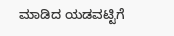ಮಾಡಿದ ಯಡವಟ್ಟಿಗೆ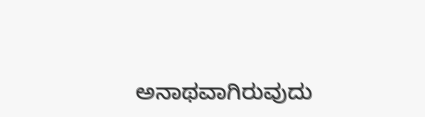ಅನಾಥವಾಗಿರುವುದು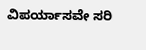ವಿಪರ್ಯಾಸವೇ ಸರಿ